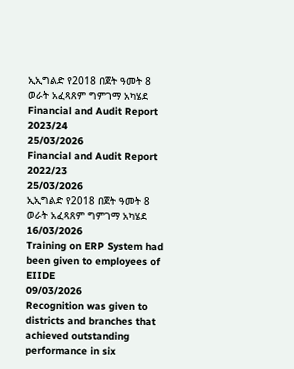ኢኢግልድ የ2018 በጀት ዓመት 8 ወራት አፈጻጸም ግምገማ አካሄደ
Financial and Audit Report 2023/24
25/03/2026
Financial and Audit Report 2022/23
25/03/2026
ኢኢግልድ የ2018 በጀት ዓመት 8 ወራት አፈጻጸም ግምገማ አካሄደ
16/03/2026
Training on ERP System had been given to employees of EIIDE
09/03/2026
Recognition was given to districts and branches that achieved outstanding performance in six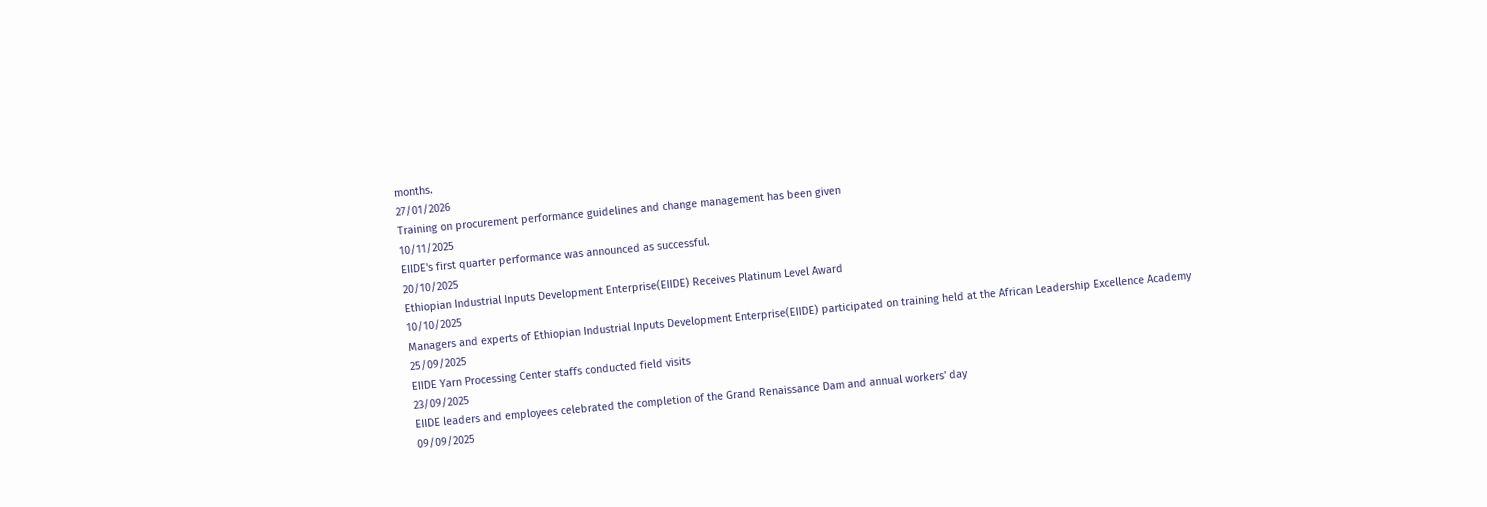months.
27/01/2026
Training on procurement performance guidelines and change management has been given
10/11/2025
EIIDE's first quarter performance was announced as successful.
20/10/2025
Ethiopian Industrial Inputs Development Enterprise(EIIDE) Receives Platinum Level Award
10/10/2025
Managers and experts of Ethiopian Industrial Inputs Development Enterprise(EIIDE) participated on training held at the African Leadership Excellence Academy
25/09/2025
EIIDE Yarn Processing Center staffs conducted field visits
23/09/2025
EIIDE leaders and employees celebrated the completion of the Grand Renaissance Dam and annual workers' day
09/09/2025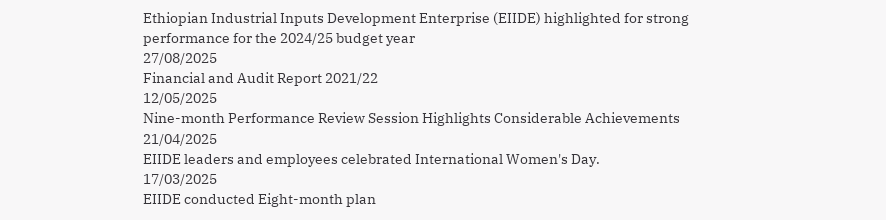Ethiopian Industrial Inputs Development Enterprise (EIIDE) highlighted for strong performance for the 2024/25 budget year
27/08/2025
Financial and Audit Report 2021/22
12/05/2025
Nine-month Performance Review Session Highlights Considerable Achievements
21/04/2025
EIIDE leaders and employees celebrated International Women's Day.
17/03/2025
EIIDE conducted Eight-month plan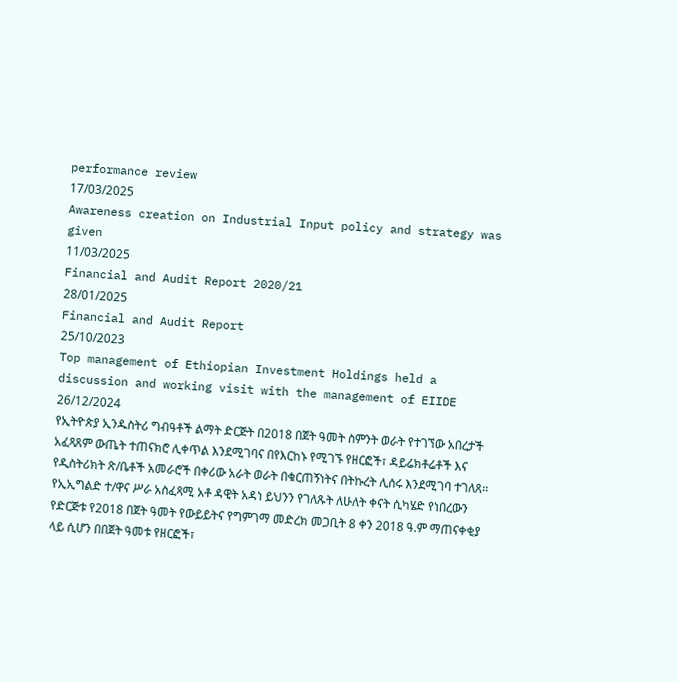performance review
17/03/2025
Awareness creation on Industrial Input policy and strategy was given
11/03/2025
Financial and Audit Report 2020/21
28/01/2025
Financial and Audit Report
25/10/2023
Top management of Ethiopian Investment Holdings held a discussion and working visit with the management of EIIDE
26/12/2024
የኢትዮጵያ ኢንዱስትሪ ግብዓቶች ልማት ድርጅት በ2018 በጀት ዓመት ስምንት ወራት የተገኘው አበረታች አፈጻጸም ውጤት ተጠናክሮ ሊቀጥል እንደሚገባና በየእርከኑ የሚገኙ የዘርፎች፣ ዳይሬክቶሬቶች እና የዲስትሪክት ጽ/ቤቶች አመራሮች በቀሪው አራት ወራት በቁርጠኝነትና በትኩረት ሊሰሩ እንደሚገባ ተገለጸ፡፡
የኢኢግልድ ተ/ዋና ሥራ አስፈጻሚ አቶ ዳዊት አዳነ ይህንን የገለጹት ለሁለት ቀናት ሲካሄድ የነበረውን የድርጅቱ የ2018 በጀት ዓመት የውይይትና የግምገማ መድረክ መጋቢት 8 ቀን 2018 ዓ.ም ማጠናቀቂያ ላይ ሲሆን በበጀት ዓመቱ የዘርፎች፣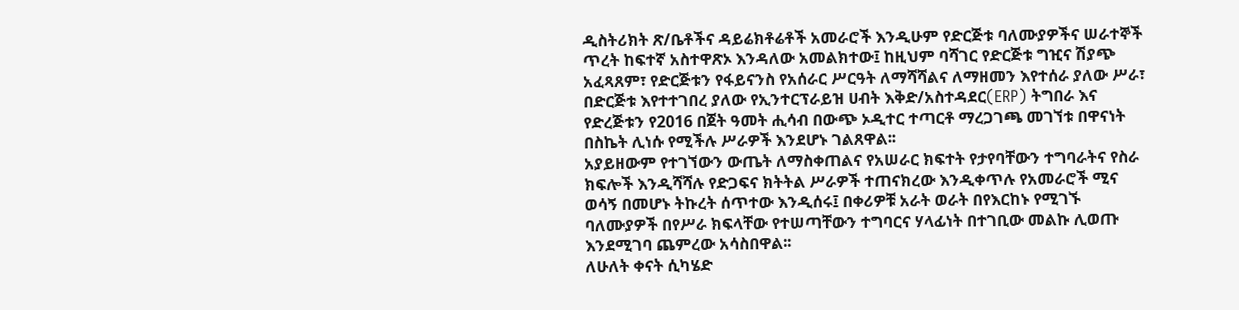ዲስትሪክት ጽ/ቤቶችና ዳይሬክቶሬቶች አመራሮች እንዲሁም የድርጅቱ ባለሙያዎችና ሠራተኞች ጥረት ከፍተኛ አስተዋጽኦ እንዳለው አመልክተው፤ ከዚህም ባሻገር የድርጅቱ ግዢና ሽያጭ አፈጻጸም፣ የድርጅቱን የፋይናንስ የአሰራር ሥርዓት ለማሻሻልና ለማዘመን እየተሰራ ያለው ሥራ፣ በድርጅቱ እየተተገበረ ያለው የኢንተርፕራይዝ ሀብት እቅድ/አስተዳደር(ERP) ትግበራ እና የድረጅቱን የ2016 በጀት ዓመት ሒሳብ በውጭ ኦዲተር ተጣርቶ ማረጋገጫ መገኘቱ በዋናነት በስኬት ሊነሱ የሚችሉ ሥራዎች እንደሆኑ ገልጸዋል፡፡
አያይዘውም የተገኘውን ውጤት ለማስቀጠልና የአሠራር ክፍተት የታየባቸውን ተግባራትና የስራ ክፍሎች እንዲሻሻሉ የድጋፍና ክትትል ሥራዎች ተጠናክረው እንዲቀጥሉ የአመራሮች ሚና ወሳኝ በመሆኑ ትኩረት ሰጥተው እንዲሰሩ፤ በቀሪዎቹ አራት ወራት በየእርከኑ የሚገኙ ባለሙያዎች በየሥራ ክፍላቸው የተሠጣቸውን ተግባርና ሃላፊነት በተገቢው መልኩ ሊወጡ እንደሚገባ ጨምረው አሳስበዋል፡፡
ለሁለት ቀናት ሲካሄድ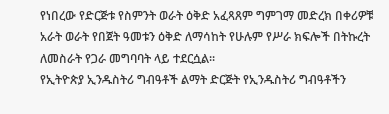የነበረው የድርጅቱ የስምንት ወራት ዕቅድ አፈጻጸም ግምገማ መድረክ በቀሪዎቹ አራት ወራት የበጀት ዓመቱን ዕቅድ ለማሳከት የሁሉም የሥራ ክፍሎች በትኩረት ለመስራት የጋራ መግባባት ላይ ተደርሷል፡፡
የኢትዮጵያ ኢንዱስትሪ ግብዓቶች ልማት ድርጅት የኢንዱስትሪ ግብዓቶችን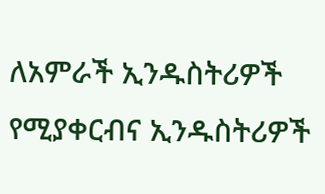ለአምራች ኢንዱስትሪዎች የሚያቀርብና ኢንዱስትሪዎች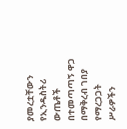ያመረቷቸውን የኢንዱስትሪ ውጤቶች በተመጣጣኝ ዋጋ በማቅረብ ገበያ የማረጋጋት ሥራዎችን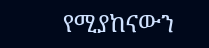የሚያከናውን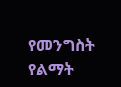የመንግስት የልማት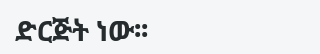ድርጅት ነው፡፡